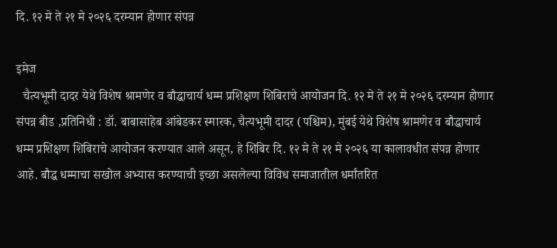दि. १२ मे ते २१ मे २०२६ दरम्यान होणार संपन्न

इमेज
  चैत्यभूमी दादर येथे विशेष श्रामणेर व बौद्धाचार्य धम्म प्रशिक्षण शिबिराचे आयोजन दि. १२ मे ते २१ मे २०२६ दरम्यान होणार संपन्न बीड ,प्रतिनिधी : डॉ. बाबासाहेब आंबेडकर स्मारक, चैत्यभूमी दादर (पश्चिम), मुंबई येथे विशेष श्रामणेर व बौद्धाचार्य धम्म प्रशिक्षण शिबिराचे आयोजन करण्यात आले असून, हे शिबिर दि. १२ मे ते २१ मे २०२६ या कालावधीत संपन्न होणार आहे. बौद्ध धम्माचा सखोल अभ्यास करण्याची इच्छा असलेल्या विविध समाजातील धर्मांतरित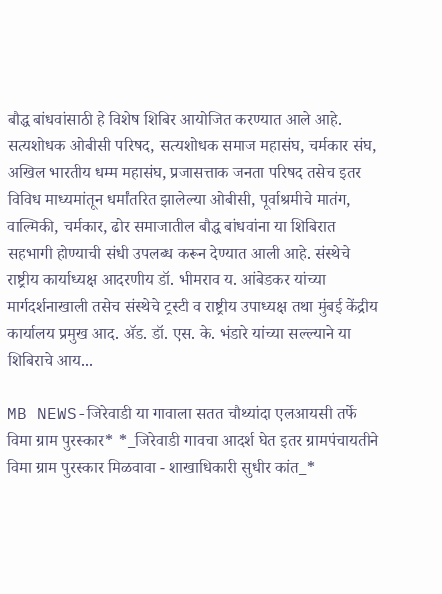बौद्ध बांधवांसाठी हे विशेष शिबिर आयोजित करण्यात आले आहे. सत्यशोधक ओबीसी परिषद, सत्यशोधक समाज महासंघ, चर्मकार संघ, अखिल भारतीय धम्म महासंघ, प्रजासत्ताक जनता परिषद तसेच इतर विविध माध्यमांतून धर्मांतरित झालेल्या ओबीसी, पूर्वाश्रमीचे मातंग, वाल्मिकी, चर्मकार, ढोर समाजातील बौद्ध बांधवांना या शिबिरात सहभागी होण्याची संधी उपलब्ध करून देण्यात आली आहे. संस्थेचे राष्ट्रीय कार्याध्यक्ष आदरणीय डॉ. भीमराव य. आंबेडकर यांच्या मार्गदर्शनाखाली तसेच संस्थेचे ट्रस्टी व राष्ट्रीय उपाध्यक्ष तथा मुंबई केंद्रीय कार्यालय प्रमुख आद. ॲड. डॉ. एस. के. भंडारे यांच्या सल्ल्याने या शिबिराचे आय...

MB NEWS-जिरेवाडी या गावाला सतत चौथ्यांदा एलआयसी तर्फे विमा ग्राम पुरस्कार* *_जिरेवाडी गावचा आदर्श घेत इतर ग्रामपंचायतीने विमा ग्राम पुरस्कार मिळवावा - शाखाधिकारी सुधीर कांत_*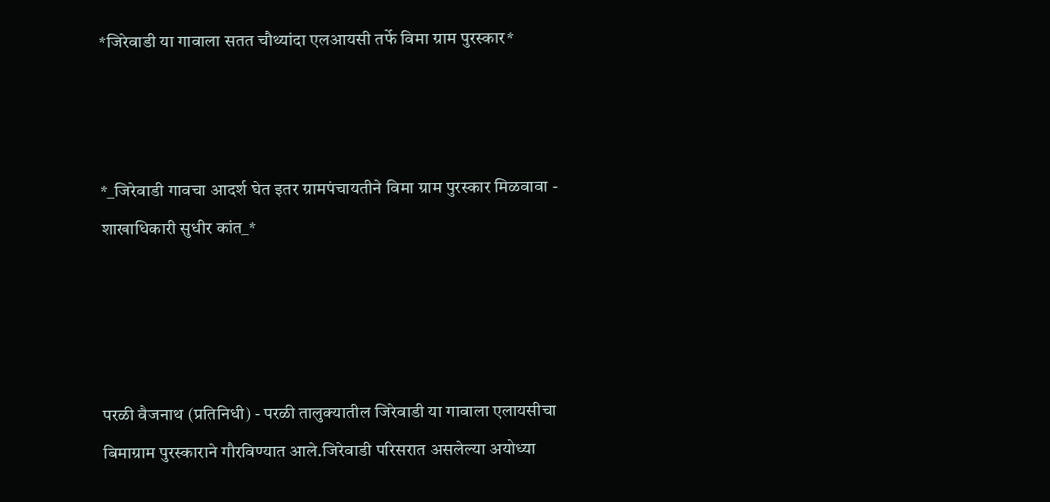*जिरेवाडी या गावाला सतत चौथ्यांदा एलआयसी तर्फे विमा ग्राम पुरस्कार*



*_जिरेवाडी गावचा आदर्श घेत इतर ग्रामपंचायतीने विमा ग्राम पुरस्कार मिळवावा - शाखाधिकारी सुधीर कांत_*




परळी वैजनाथ (प्रतिनिधी) - परळी तालुक्यातील जिरेवाडी या गावाला एलायसीचा बिमाग्राम पुरस्काराने गौरविण्यात आले.जिरेवाडी परिसरात असलेल्या अयोध्या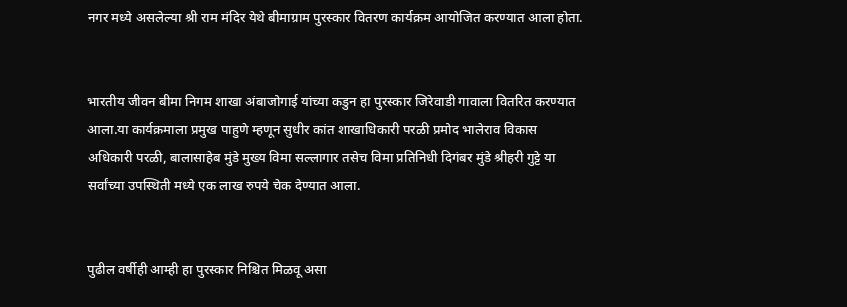नगर मध्ये असलेल्या श्री राम मंदिर येथे बीमाग्राम पुरस्कार वितरण कार्यक्रम आयोजित करण्यात आला होता.


भारतीय जीवन बीमा निगम शाखा अंबाजोगाई यांच्या कडुन हा पुरस्कार जिरेवाडी गावाला वितरित करण्यात आला.या कार्यक्रमाला प्रमुख पाहुणे म्हणून सुधीर कांत शाखाधिकारी परळी प्रमोद भालेराव विकास अधिकारी परळी, बालासाहेब मुंडे मुख्य विमा सल्लागार तसेच विमा प्रतिनिधी दिगंबर मुंडे श्रीहरी गुट्टे या सर्वांच्या उपस्थिती मध्ये एक लाख रुपये चेक देण्यात आला.


पुढील वर्षीही आम्ही हा पुरस्कार निश्चित मिळवू असा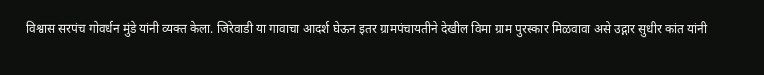विश्वास सरपंच गोवर्धन मुंडे यांनी व्यक्त केला. जिरेवाडी या गावाचा आदर्श घेऊन इतर ग्रामपंचायतीने देखील विमा ग्राम पुरस्कार मिळवावा असे उद्गार सुधीर कांत यांनी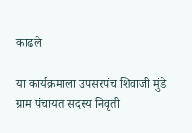काढले

या कार्यक्रमाला उपसरपंच शिवाजी मुंडे ग्राम पंचायत सदस्य निवृती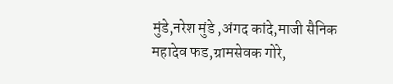मुंडे,नरेश मुंडे ,अंगद कांदे,माजी सैनिक महादेव फड,ग्रामसेवक गोरे,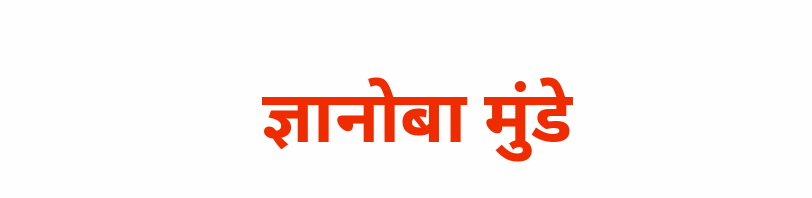ज्ञानोबा मुंडे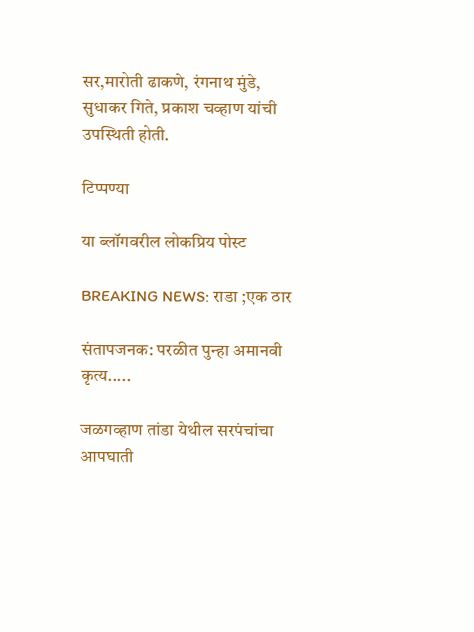सर,मारोती ढाकणे, रंगनाथ मुंडे, सुधाकर गिते, प्रकाश चव्हाण यांची उपस्थिती होती.

टिप्पण्या

या ब्लॉगवरील लोकप्रिय पोस्ट

BREAKING NEWS: राडा ;एक ठार

संतापजनक: परळीत पुन्हा अमानवी कृत्य.....

जळगव्हाण तांडा येथील सरपंचांचा आपघाती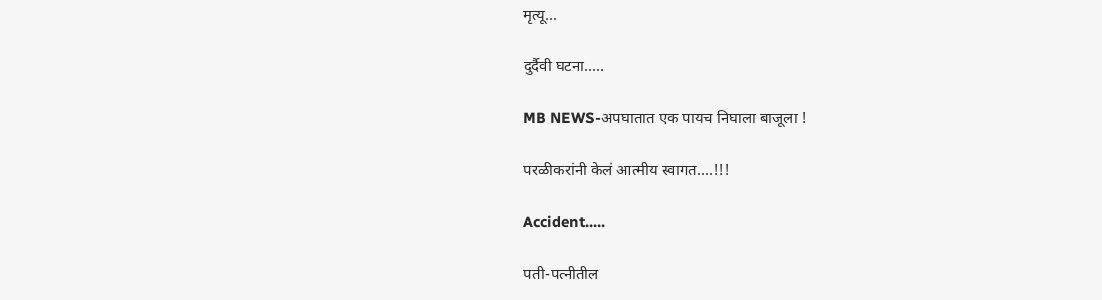मृत्यू...

दुर्दैवी घटना.....

MB NEWS-अपघातात एक पायच निघाला बाजूला !

परळीकरांनी केलं आत्मीय स्वागत....!!!

Accident.....

पती-पत्नीतील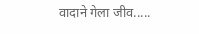वादाने गेला जीव.....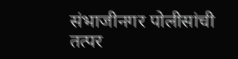संभाजीनगर पोलीसांची तत्पर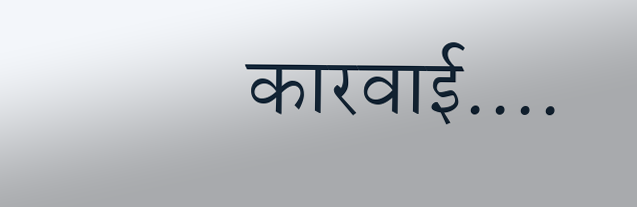कारवाई....